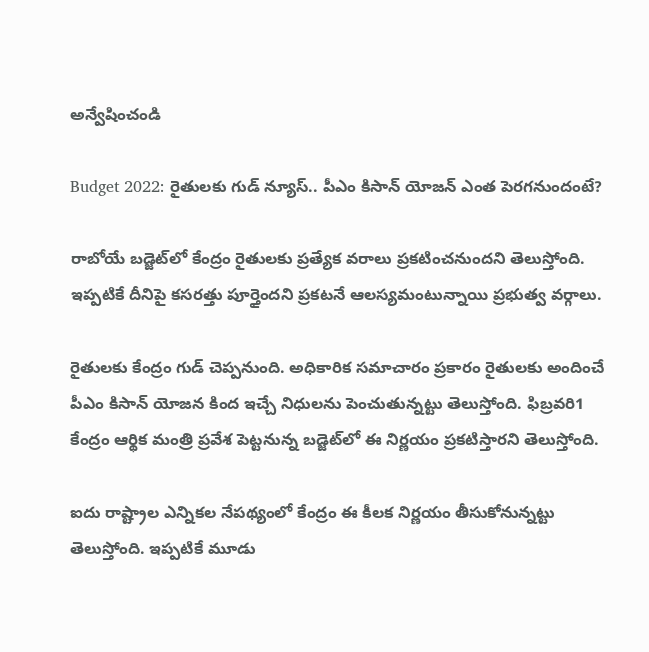అన్వేషించండి

Budget 2022: రైతులకు గుడ్‌ న్యూస్.. పీఎం కిసాన్ యోజన్ ఎంత పెరగనుందంటే?

రాబోయే బడ్జెట్‌లో కేంద్రం రైతులకు ప్రత్యేక వరాలు ప్రకటించనుందని తెలుస్తోంది. ఇప్పటికే దీనిపై కసరత్తు పూర్తైందని ప్రకటనే ఆలస్యమంటున్నాయి ప్రభుత్వ వర్గాలు.

రైతులకు కేంద్రం గుడ్ చెప్పనుంది. అధికారిక సమాచారం ప్రకారం రైతులకు అందించే పీఎం కిసాన్ యోజన కింద ఇచ్చే నిధులను పెంచుతున్నట్టు తెలుస్తోంది. ఫిబ్రవరి1 కేంద్రం ఆర్థిక మంత్రి ప్రవేశ పెట్టనున్న బడ్జెట్‌లో ఈ నిర్ణయం ప్రకటిస్తారని తెలుస్తోంది.

ఐదు రాష్ట్రాల ఎన్నికల నేపథ్యంలో కేంద్రం ఈ కీలక నిర్ణయం తీసుకోనున్నట్టు తెలుస్తోంది. ఇప్పటికే మూడు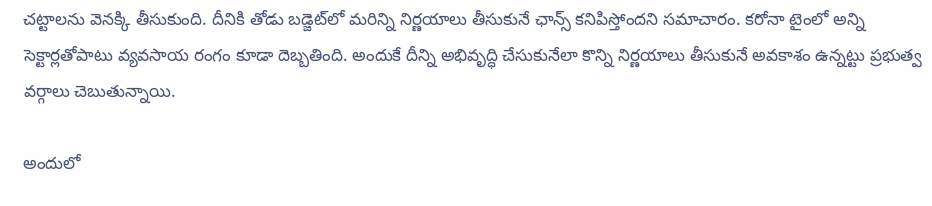చట్టాలను వెనక్కి తీసుకుంది. దీనికి తోడు బడ్జెట్‌లో మరిన్ని నిర్ణయాలు తీసుకునే ఛాన్స్‌ కనిపిస్తోందని సమాచారం. కరోనా టైంలో అన్ని సెక్టార్లతోపాటు వ్యవసాయ రంగం కూడా దెబ్బతింది. అందుకే దీన్ని అభివృద్ధి చేసుకునేలా కొన్ని నిర్ణయాలు తీసుకునే అవకాశం ఉన్నట్టు ప్రభుత్వ వర్గాలు చెబుతున్నాయి.

అందులో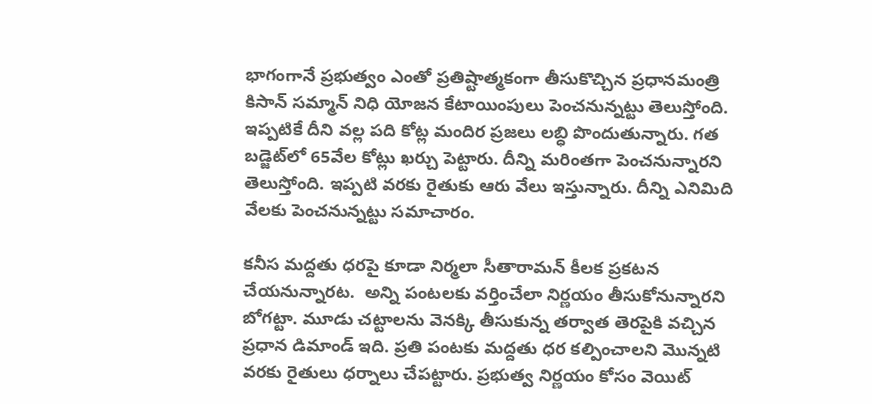భాగంగానే ప్రభుత్వం ఎంతో ప్రతిష్టాత్మకంగా తీసుకొచ్చిన ప్రధానమంత్రి కిసాన్ సమ్మాన్‌ నిధి యోజన కేటాయింపులు పెంచనున్నట్టు తెలుస్తోంది. ఇప్పటికే దీని వల్ల పది కోట్ల మందిర ప్రజలు లబ్ధి పొందుతున్నారు. గత బడ్జెట్‌లో 65వేల కోట్లు ఖర్చు పెట్టారు. దీన్ని మరింతగా పెంచనున్నారని తెలుస్తోంది. ఇప్పటి వరకు రైతుకు ఆరు వేలు ఇస్తున్నారు. దీన్ని ఎనిమిది వేలకు పెంచనున్నట్టు సమాచారం.

కనీస మద్దతు ధరపై కూడా నిర్మలా సీతారామన్ కీలక ప్రకటన చేయనున్నారట.  అన్ని పంటలకు వర్తించేలా నిర్ణయం తీసుకోనున్నారని బోగట్టా. మూడు చట్టాలను వెనక్కి తీసుకున్న తర్వాత తెరపైకి వచ్చిన ప్రధాన డిమాండ్ ఇది. ప్రతి పంటకు మద్దతు ధర కల్పించాలని మొన్నటి వరకు రైతులు ధర్నాలు చేపట్టారు. ప్రభుత్వ నిర్ణయం కోసం వెయిట్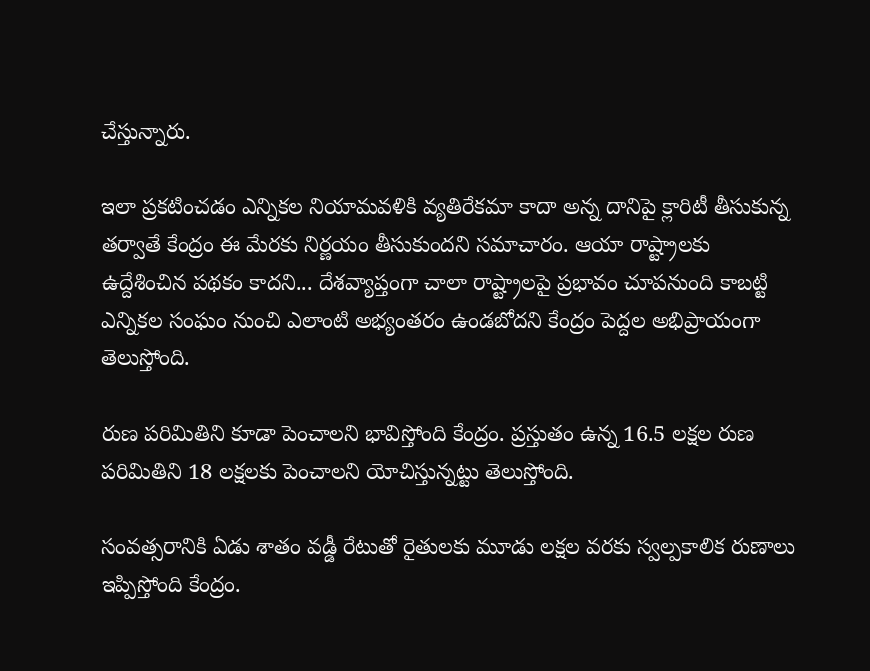చేస్తున్నారు.

ఇలా ప్రకటించడం ఎన్నికల నియామవళికి వ్యతిరేకమా కాదా అన్న దానిపై క్లారిటీ తీసుకున్న తర్వాతే కేంద్రం ఈ మేరకు నిర్ణయం తీసుకుందని సమాచారం. ఆయా రాష్ట్రాలకు ఉద్దేశించిన పథకం కాదని... దేశవ్యాప్తంగా చాలా రాష్ట్రాలపై ప్రభావం చూపనుంది కాబట్టి ఎన్నికల సంఘం నుంచి ఎలాంటి అభ్యంతరం ఉండబోదని కేంద్రం పెద్దల అభిప్రాయంగా తెలుస్తోంది.

రుణ పరిమితిని కూడా పెంచాలని భావిస్తోంది కేంద్రం. ప్రస్తుతం ఉన్న 16.5 లక్షల రుణ పరిమితిని 18 లక్షలకు పెంచాలని యోచిస్తున్నట్టు తెలుస్తోంది.

సంవత్సరానికి ఏడు శాతం వడ్డీ రేటుతో రైతులకు మూడు లక్షల వరకు స్వల్పకాలిక రుణాలు ఇప్పిస్తోంది కేంద్రం.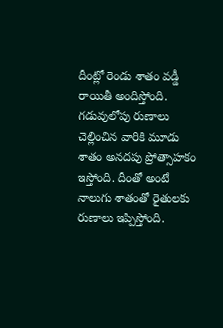దీంట్లో రెండు శాతం వడ్డీ రాయితీ అందిస్తోంది. గడువులోపు రుణాలు చెల్లించిన వారికి మూడు శాతం అనదపు ప్రోత్సాహకం ఇస్తోంది. దీంతో అంటే నాలుగు శాతంతో రైతులకు రుణాలు ఇప్పిస్తోంది.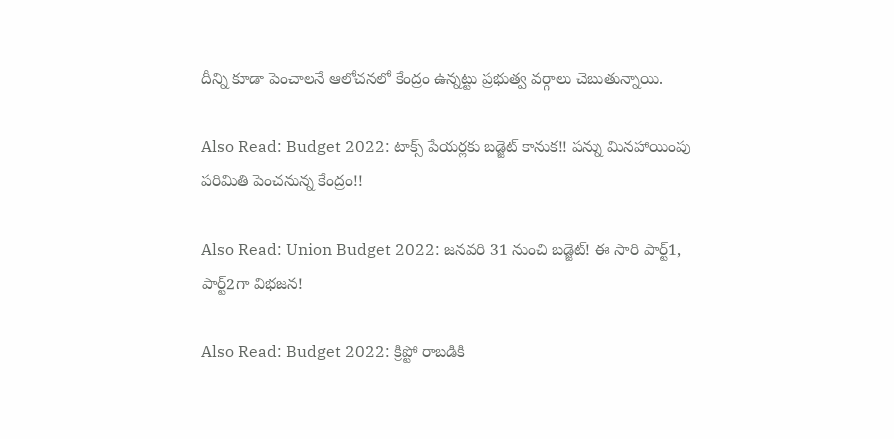దీన్ని కూడా పెంచాలనే ఆలోచనలో కేంద్రం ఉన్నట్టు ప్రభుత్వ వర్గాలు చెబుతున్నాయి.

Also Read: Budget 2022: టాక్స్‌ పేయర్లకు బడ్జెట్‌ కానుక!! పన్ను మినహాయింపు పరిమితి పెంచనున్న కేంద్రం!!

Also Read: Union Budget 2022: జనవరి 31 నుంచి బడ్జెట్‌! ఈ సారి పార్ట్‌1, పార్ట్‌2గా విభజన!

Also Read: Budget 2022: క్రిప్టో రాబడికి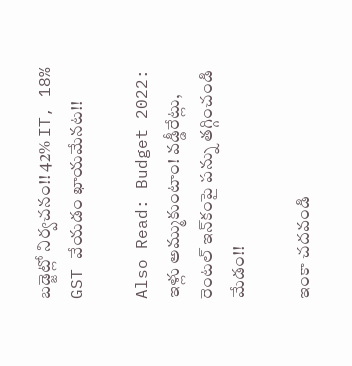బడ్జెట్లో నిర్వచనం!! 42% IT, 18% GST వేయడం ఖాయమేనట!!

Also Read: Budget 2022: ఇళ్లు అమ్ముకుంటాం! వడ్డీరేట్లు, రెంటల్‌ ఇన్‌కంపై పన్ను తగ్గించండి మేడం!!

ఇంకా చదవండి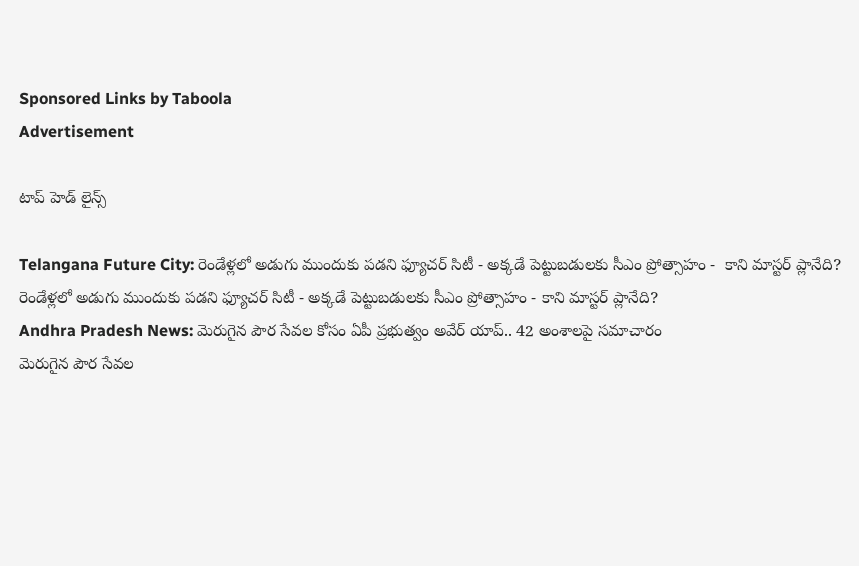Sponsored Links by Taboola
Advertisement

టాప్ హెడ్ లైన్స్

Telangana Future City: రెండేళ్లలో అడుగు ముందుకు పడని ఫ్యూచర్ సిటీ - అక్కడే పెట్టుబడులకు సీఎం ప్రోత్సాహం -  కాని మాస్టర్ ప్లానేది?
రెండేళ్లలో అడుగు ముందుకు పడని ఫ్యూచర్ సిటీ - అక్కడే పెట్టుబడులకు సీఎం ప్రోత్సాహం - కాని మాస్టర్ ప్లానేది?
Andhra Pradesh News: మెరుగైన పౌర సేవల కోసం ఏపీ ప్రభుత్వం అవేర్ యాప్.. 42 అంశాలపై సమాచారం
మెరుగైన పౌర సేవల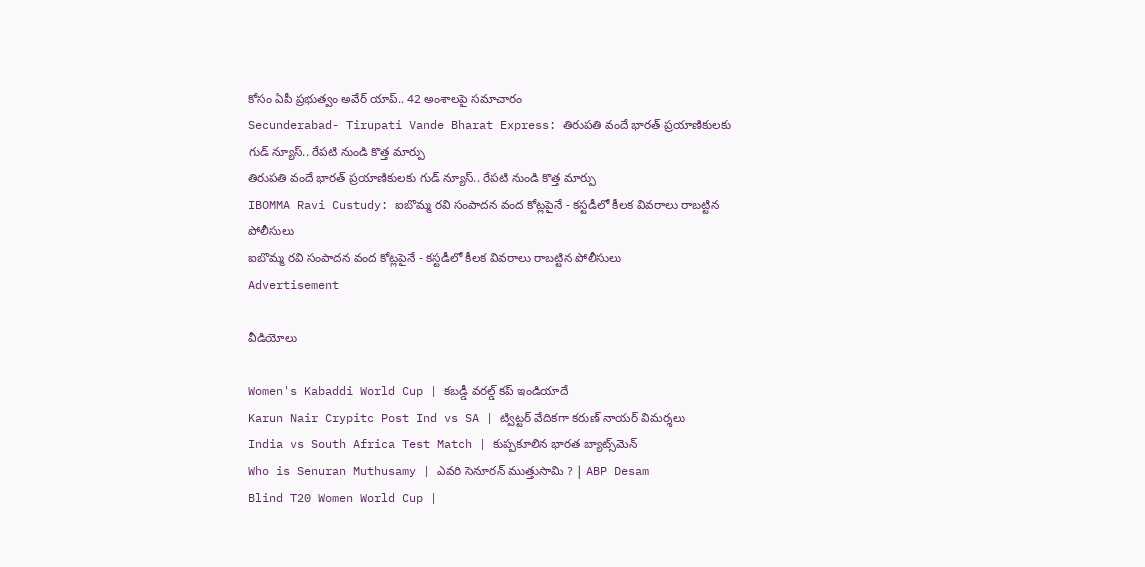కోసం ఏపీ ప్రభుత్వం అవేర్ యాప్.. 42 అంశాలపై సమాచారం
Secunderabad- Tirupati Vande Bharat Express: తిరుపతి వందే భారత్ ప్రయాణికులకు గుడ్ న్యూస్.. రేపటి నుండి కొత్త మార్పు
తిరుపతి వందే భారత్ ప్రయాణికులకు గుడ్ న్యూస్.. రేపటి నుండి కొత్త మార్పు
IBOMMA Ravi Custudy: ఐబొమ్మ రవి సంపాదన వంద కోట్లపైనే - కస్టడీలో కీలక వివరాలు రాబట్టిన పోలీసులు
ఐబొమ్మ రవి సంపాదన వంద కోట్లపైనే - కస్టడీలో కీలక వివరాలు రాబట్టిన పోలీసులు
Advertisement

వీడియోలు

Women's Kabaddi World Cup | కబడ్డీ వరల్డ్ కప్‌ ఇండియాదే
Karun Nair Crypitc Post Ind vs SA | ట్విట్టర్ వేదికగా కరుణ్ నాయర్ విమర్శలు
India vs South Africa Test Match | కుప్పకూలిన భారత బ్యాట్స్‌మెన్
Who is Senuran Muthusamy | ఎవరి సెనూరన్ ముత్తుసామి ? | ABP Desam
Blind T20 Women World Cup |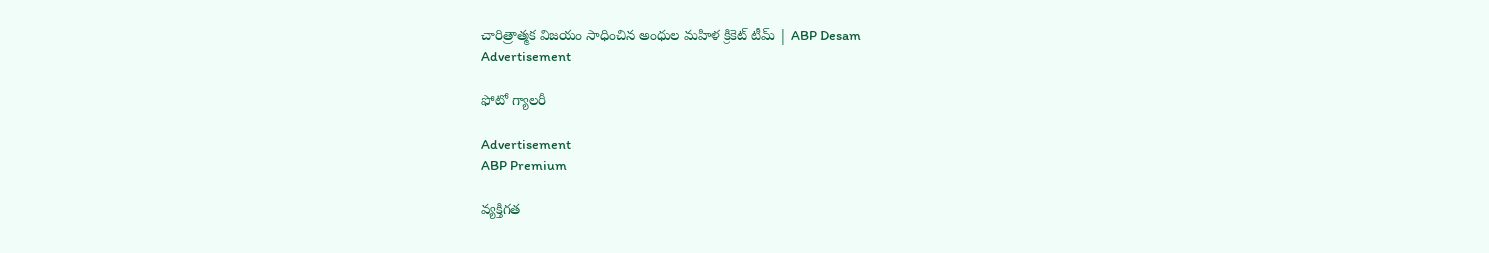చారిత్రాత్మక విజయం సాధించిన అంధుల మహిళ క్రికెట్ టీమ్ | ABP Desam
Advertisement

ఫోటో గ్యాలరీ

Advertisement
ABP Premium

వ్యక్తిగత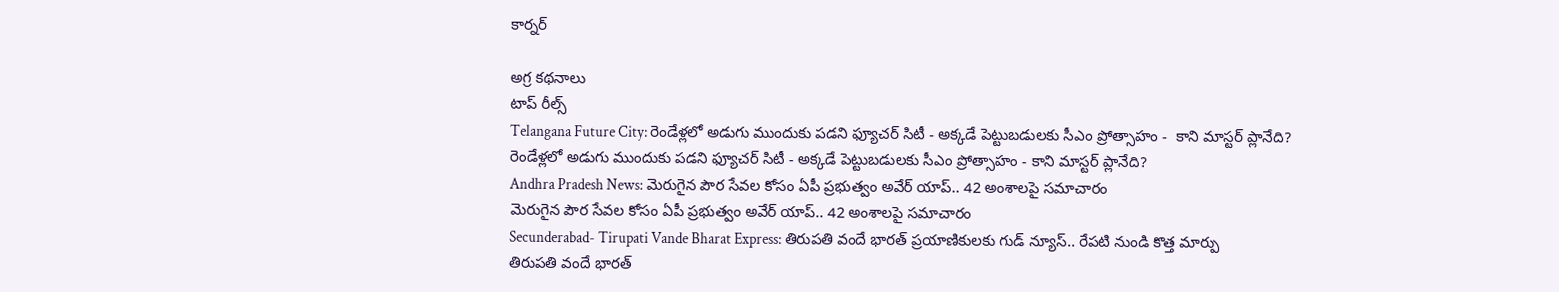కార్నర్

అగ్ర కథనాలు
టాప్ రీల్స్
Telangana Future City: రెండేళ్లలో అడుగు ముందుకు పడని ఫ్యూచర్ సిటీ - అక్కడే పెట్టుబడులకు సీఎం ప్రోత్సాహం -  కాని మాస్టర్ ప్లానేది?
రెండేళ్లలో అడుగు ముందుకు పడని ఫ్యూచర్ సిటీ - అక్కడే పెట్టుబడులకు సీఎం ప్రోత్సాహం - కాని మాస్టర్ ప్లానేది?
Andhra Pradesh News: మెరుగైన పౌర సేవల కోసం ఏపీ ప్రభుత్వం అవేర్ యాప్.. 42 అంశాలపై సమాచారం
మెరుగైన పౌర సేవల కోసం ఏపీ ప్రభుత్వం అవేర్ యాప్.. 42 అంశాలపై సమాచారం
Secunderabad- Tirupati Vande Bharat Express: తిరుపతి వందే భారత్ ప్రయాణికులకు గుడ్ న్యూస్.. రేపటి నుండి కొత్త మార్పు
తిరుపతి వందే భారత్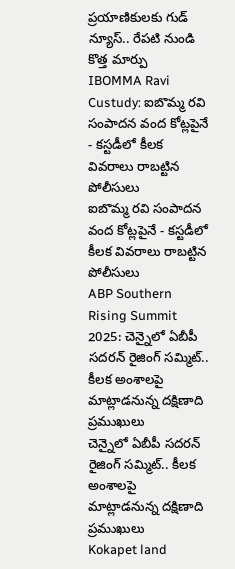ప్రయాణికులకు గుడ్ న్యూస్.. రేపటి నుండి కొత్త మార్పు
IBOMMA Ravi Custudy: ఐబొమ్మ రవి సంపాదన వంద కోట్లపైనే - కస్టడీలో కీలక వివరాలు రాబట్టిన పోలీసులు
ఐబొమ్మ రవి సంపాదన వంద కోట్లపైనే - కస్టడీలో కీలక వివరాలు రాబట్టిన పోలీసులు
ABP Southern Rising Summit 2025: చెన్నైలో ఏబీపీ సదరన్ రైజింగ్ సమ్మిట్.. కీలక అంశాలపై మాట్లాడనున్న దక్షిణాది ప్రముఖులు
చెన్నైలో ఏబీపీ సదరన్ రైజింగ్ సమ్మిట్.. కీలక అంశాలపై మాట్లాడనున్న దక్షిణాది ప్రముఖులు
Kokapet land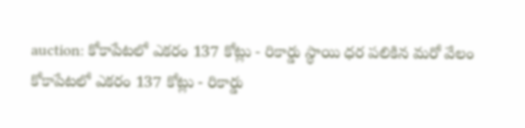auction: కోకాపేటలో ఎకరం 137 కోట్లు - రికార్డు స్థాయి ధర పలికిన మరో వేలం
కోకాపేటలో ఎకరం 137 కోట్లు - రికార్డు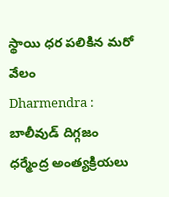స్థాయి ధర పలికిన మరో వేలం
Dharmendra : బాలీవుడ్ దిగ్గజం ధర్మేంద్ర అంత్యక్రియలు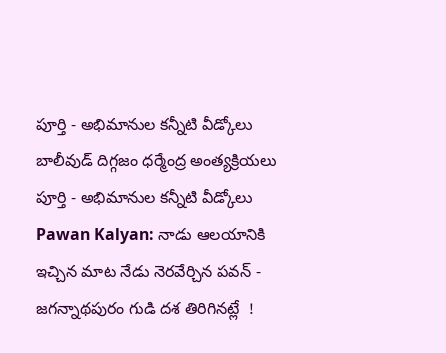పూర్తి - అభిమానుల కన్నీటి వీడ్కోలు
బాలీవుడ్ దిగ్గజం ధర్మేంద్ర అంత్యక్రియలు పూర్తి - అభిమానుల కన్నీటి వీడ్కోలు
Pawan Kalyan: నాడు ఆలయానికి ఇచ్చిన మాట నేడు నెరవేర్చిన పవన్ - జగన్నాథపురం గుడి దశ తిరిగినట్లే  !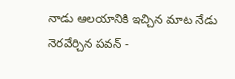నాడు ఆలయానికి ఇచ్చిన మాట నేడు నెరవేర్చిన పవన్ -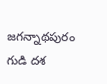జగన్నాథపురం గుడి దశ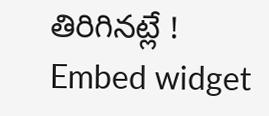తిరిగినట్లే !
Embed widget